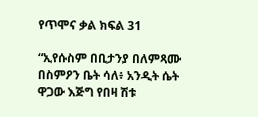የጥሞና ቃል ክፍል 31

“ኢየሱስም በቢታንያ በለምጻሙ በስምዖን ቤት ሳለ፥ አንዲት ሴት ዋጋው እጅግ የበዛ ሽቱ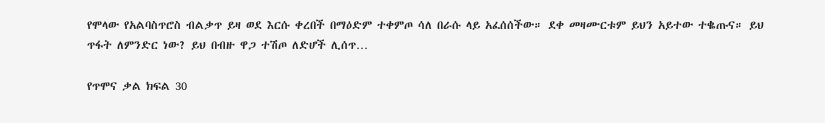የሞላው የአልባስጥሮስ ብልቃጥ ይዛ ወደ እርሱ ቀረበች በማዕድም ተቀምጦ ሳለ በራሱ ላይ አፈሰሰችው። ደቀ መዛሙርቱም ይህን አይተው ተቈጡና። ይህ ጥፋት ለምንድር ነው? ይህ በብዙ ዋጋ ተሽጦ ለድሆች ሊሰጥ…

የጥሞና ቃል ክፍል 30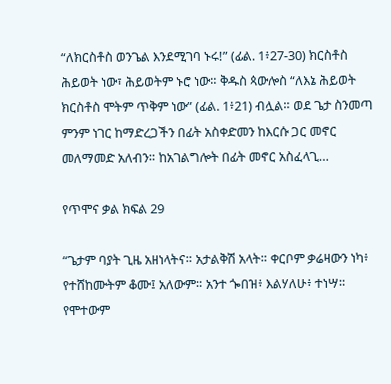“ለክርስቶስ ወንጌል እንደሚገባ ኑሩ!” (ፊል. 1፥27-30) ክርስቶስ ሕይወት ነው፣ ሕይወትም ኑሮ ነው። ቅዱስ ጳውሎስ “ለእኔ ሕይወት ክርስቶስ ሞትም ጥቅም ነው” (ፊል. 1፥21) ብሏል። ወደ ጌታ ስንመጣ ምንም ነገር ከማድረጋችን በፊት አስቀድመን ከእርሱ ጋር መኖር መለማመድ አለብን። ከአገልግሎት በፊት መኖር አስፈላጊ…

የጥሞና ቃል ክፍል 29

“ጌታም ባያት ጊዜ አዘነላትና። አታልቅሽ አላት። ቀርቦም ቃሬዛውን ነካ፥ የተሸከሙትም ቆሙ፤ አለውም። አንተ ጐበዝ፥ እልሃለሁ፥ ተነሣ። የሞተውም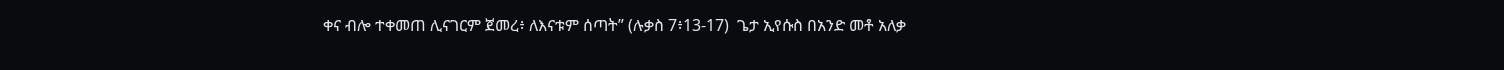ቀና ብሎ ተቀመጠ ሊናገርም ጀመረ፥ ለእናቱም ሰጣት” (ሉቃስ 7፥13-17)  ጌታ ኢየሱስ በአንድ መቶ አለቃ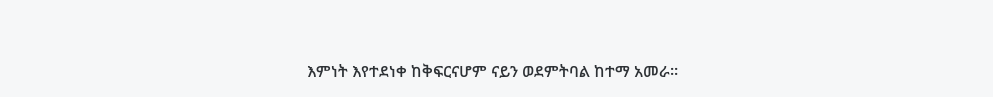እምነት እየተደነቀ ከቅፍርናሆም ናይን ወደምትባል ከተማ አመራ።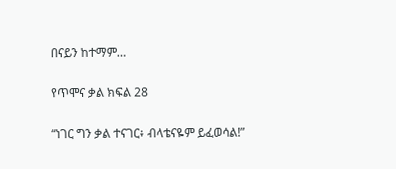በናይን ከተማም…

የጥሞና ቃል ክፍል 28

“ነገር ግን ቃል ተናገር፥ ብላቴናዬም ይፈወሳል!”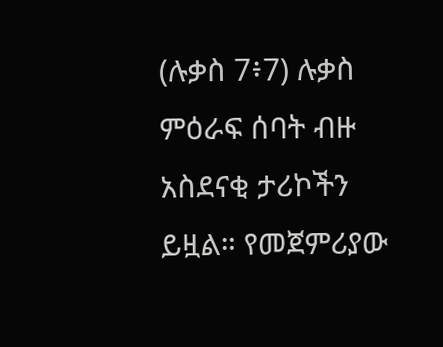(ሉቃስ 7፥7) ሉቃስ ምዕራፍ ሰባት ብዙ አስደናቂ ታሪኮችን ይዟል። የመጀምሪያው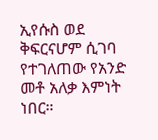ኢየሱስ ወደ ቅፍርናሆም ሲገባ የተገለጠው የአንድ መቶ አለቃ እምነት ነበር።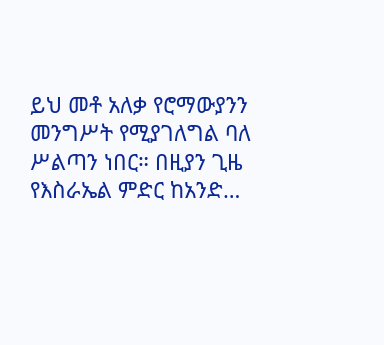ይህ መቶ አለቃ የሮማውያንን መንግሥት የሚያገለግል ባለ ሥልጣን ነበር። በዚያን ጊዜ የእስራኤል ምድር ከአንድ…